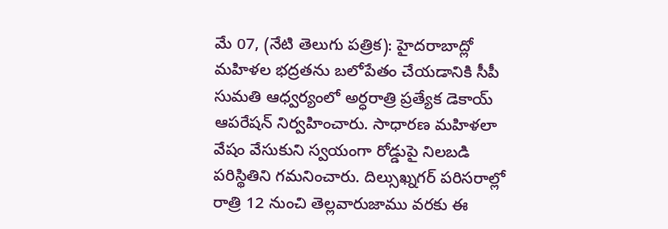మే 07, (నేటి తెలుగు పత్రిక): హైదరాబాద్లో మహిళల భద్రతను బలోపేతం చేయడానికి సీపీ సుమతి ఆధ్వర్యంలో అర్ధరాత్రి ప్రత్యేక డెకాయ్ ఆపరేషన్ నిర్వహించారు. సాధారణ మహిళలా వేషం వేసుకుని స్వయంగా రోడ్డుపై నిలబడి పరిస్థితిని గమనించారు. దిల్సుఖ్నగర్ పరిసరాల్లో రాత్రి 12 నుంచి తెల్లవారుజాము వరకు ఈ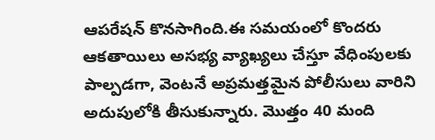ఆపరేషన్ కొనసాగింది.ఈ సమయంలో కొందరు ఆకతాయిలు అసభ్య వ్యాఖ్యలు చేస్తూ వేధింపులకు పాల్పడగా, వెంటనే అప్రమత్తమైన పోలీసులు వారిని అదుపులోకి తీసుకున్నారు. మొత్తం 40 మంది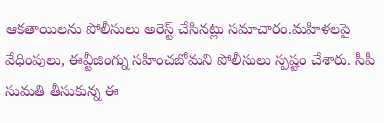ఆకతాయిలను పోలీసులు అరెస్ట్ చేసినట్లు సమాచారం.మహిళలపై వేధింపులు, ఈవ్టీజింగ్ను సహించబోమని పోలీసులు స్పష్టం చేశారు. సీపీ సుమతి తీసుకున్న ఈ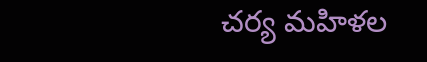చర్య మహిళల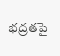భద్రతపై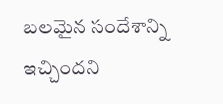బలమైన సందేశాన్ని ఇచ్చిందని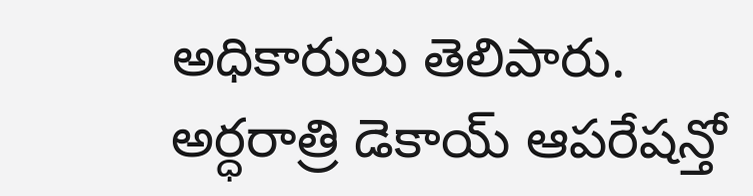అధికారులు తెలిపారు.
అర్ధరాత్రి డెకాయ్ ఆపరేషన్తో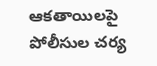ఆకతాయిలపై పోలీసుల చర్య